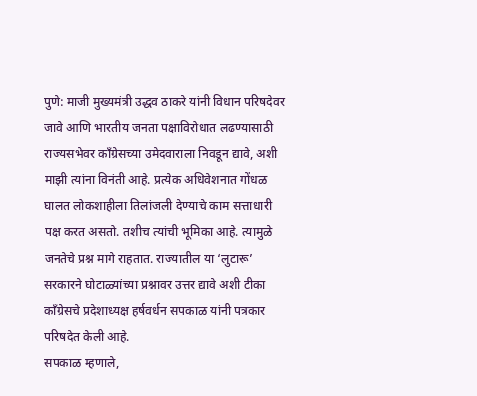पुणे: माजी मुख्यमंत्री उद्धव ठाकरे यांनी विधान परिषदेवर जावे आणि भारतीय जनता पक्षाविरोधात लढण्यासाठी राज्यसभेवर काँग्रेसच्या उमेदवाराला निवडून द्यावे, अशी माझी त्यांना विनंती आहे. प्रत्येक अधिवेशनात गोंधळ घालत लोकशाहीला तिलांजली देण्याचे काम सत्ताधारी पक्ष करत असतो. तशीच त्यांची भूमिका आहे. त्यामुळे जनतेचे प्रश्न मागे राहतात. राज्यातील या ‘लुटारू’ सरकारने घोटाळ्यांच्या प्रश्नावर उत्तर द्यावे अशी टीका काँग्रेसचे प्रदेशाध्यक्ष हर्षवर्धन सपकाळ यांनी पत्रकार परिषदेत केली आहे.
सपकाळ म्हणाले,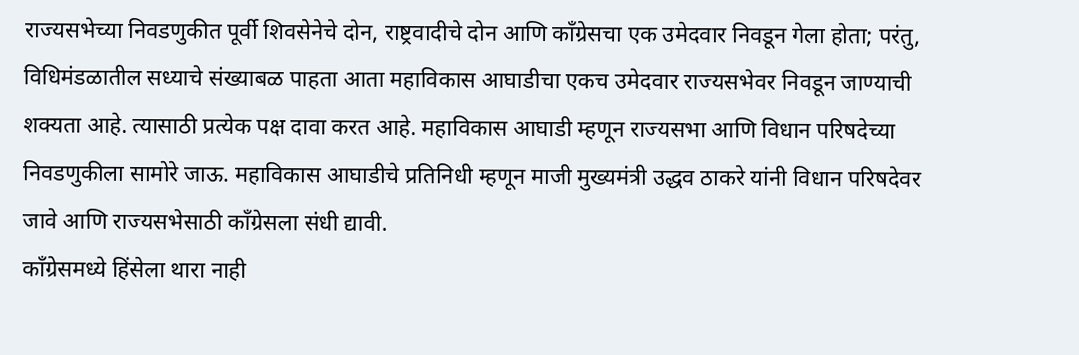राज्यसभेच्या निवडणुकीत पूर्वी शिवसेनेचे दोन, राष्ट्रवादीचे दोन आणि काँग्रेसचा एक उमेदवार निवडून गेला होता; परंतु, विधिमंडळातील सध्याचे संख्याबळ पाहता आता महाविकास आघाडीचा एकच उमेदवार राज्यसभेवर निवडून जाण्याची शक्यता आहे. त्यासाठी प्रत्येक पक्ष दावा करत आहे. महाविकास आघाडी म्हणून राज्यसभा आणि विधान परिषदेच्या निवडणुकीला सामोरे जाऊ. महाविकास आघाडीचे प्रतिनिधी म्हणून माजी मुख्यमंत्री उद्धव ठाकरे यांनी विधान परिषदेवर जावे आणि राज्यसभेसाठी काँग्रेसला संधी द्यावी.
काँग्रेसमध्ये हिंसेला थारा नाही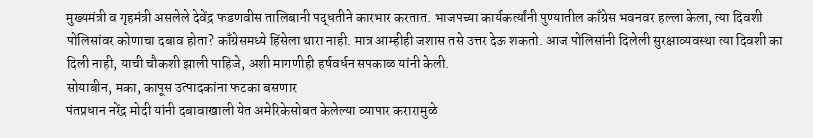मुख्यमंत्री व गृहमंत्री असलेले देवेंद्र फडणवीस तालिबानी पद्धतीने कारभार करतात. भाजपच्या कार्यकर्त्यांनी पुण्यातील काँग्रेस भवनवर हल्ला केला, त्या दिवशी पोलिसांवर कोणाचा दबाव होता? काँग्रेसमध्ये हिंसेला थारा नाही. मात्र आम्हीही जशास तसे उत्तर देऊ शकतो. आज पोलिसांनी दिलेली सुरक्षाव्यवस्था त्या दिवशी का दिली नाही, याची चौकशी झाली पाहिजे, अशी मागणीही हर्षवर्धन सपकाळ यांनी केली.
सोयाबीन, मका, कापूस उत्पादकांना फटका बसणार
पंतप्रधान नरेंद्र मोदी यांनी दबावाखाली येत अमेरिकेसोबत केलेल्या व्यापार करारामुळे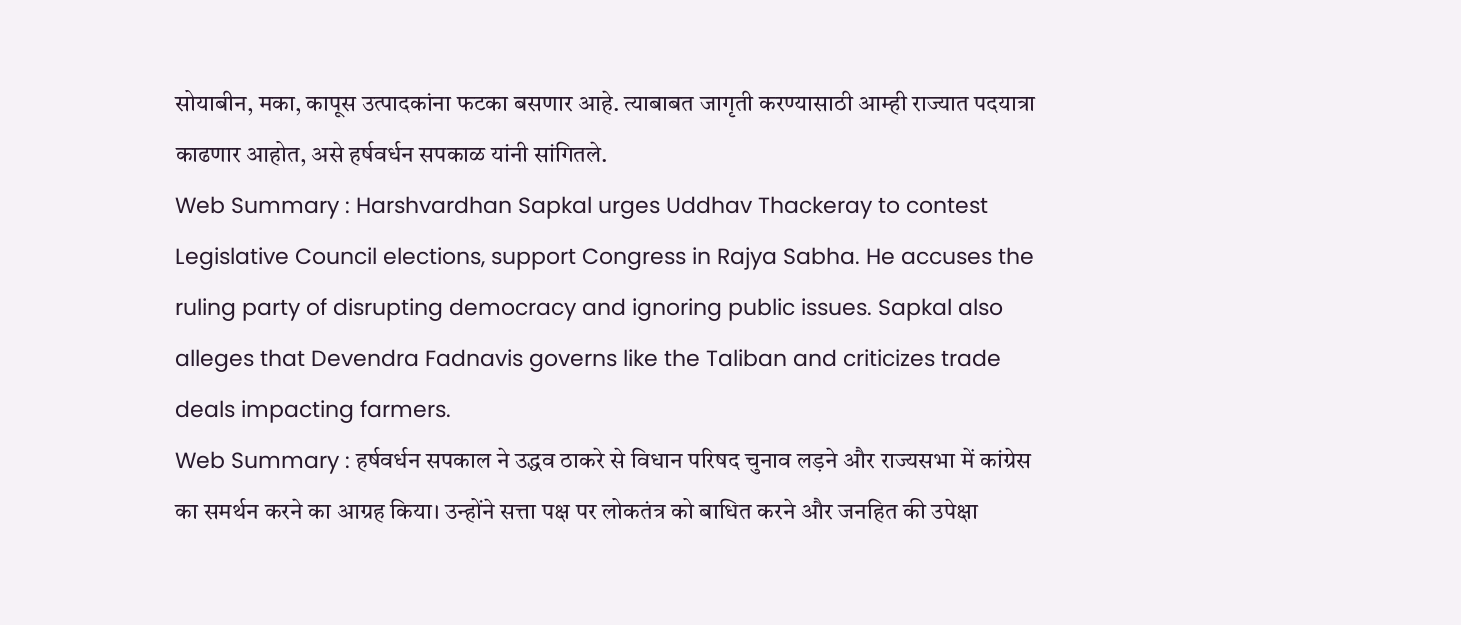सोयाबीन, मका, कापूस उत्पादकांना फटका बसणार आहे. त्याबाबत जागृती करण्यासाठी आम्ही राज्यात पदयात्रा काढणार आहोत, असे हर्षवर्धन सपकाळ यांनी सांगितले.
Web Summary : Harshvardhan Sapkal urges Uddhav Thackeray to contest Legislative Council elections, support Congress in Rajya Sabha. He accuses the ruling party of disrupting democracy and ignoring public issues. Sapkal also alleges that Devendra Fadnavis governs like the Taliban and criticizes trade deals impacting farmers.
Web Summary : हर्षवर्धन सपकाल ने उद्धव ठाकरे से विधान परिषद चुनाव लड़ने और राज्यसभा में कांग्रेस का समर्थन करने का आग्रह किया। उन्होंने सत्ता पक्ष पर लोकतंत्र को बाधित करने और जनहित की उपेक्षा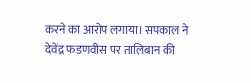करने का आरोप लगाया। सपकाल ने देवेंद्र फडणवीस पर तालिबान की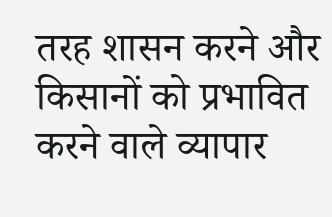तरह शासन करने और किसानों को प्रभावित करने वाले व्यापार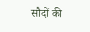सौदों की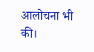आलोचना भी की।